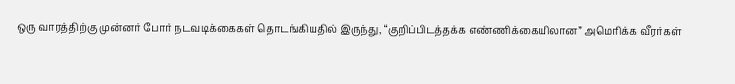ஒரு வாரத்திற்கு முன்னர் போர் நடவடிக்கைகள் தொடங்கியதில் இருந்து, “குறிப்பிடத்தக்க எண்ணிக்கையிலான” அமெரிக்க வீரர்கள்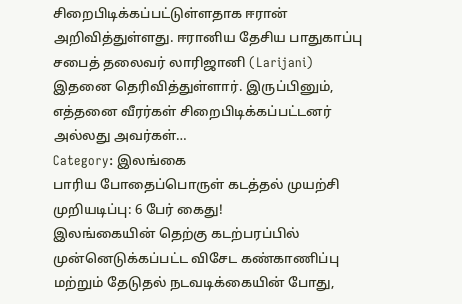சிறைபிடிக்கப்பட்டுள்ளதாக ஈரான் அறிவித்துள்ளது. ஈரானிய தேசிய பாதுகாப்பு சபைத் தலைவர் லாரிஜானி (Larijani) இதனை தெரிவித்துள்ளார். இருப்பினும், எத்தனை வீரர்கள் சிறைபிடிக்கப்பட்டனர் அல்லது அவர்கள்…
Category: இலங்கை
பாரிய போதைப்பொருள் கடத்தல் முயற்சி முறியடிப்பு: 6 பேர் கைது!
இலங்கையின் தெற்கு கடற்பரப்பில் முன்னெடுக்கப்பட்ட விசேட கண்காணிப்பு மற்றும் தேடுதல் நடவடிக்கையின் போது,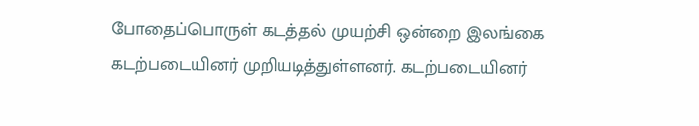போதைப்பொருள் கடத்தல் முயற்சி ஒன்றை இலங்கை கடற்படையினர் முறியடித்துள்ளனர். கடற்படையினர்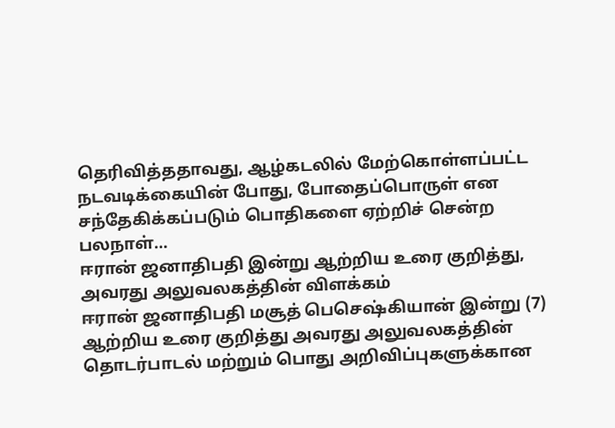தெரிவித்ததாவது, ஆழ்கடலில் மேற்கொள்ளப்பட்ட நடவடிக்கையின் போது, போதைப்பொருள் என சந்தேகிக்கப்படும் பொதிகளை ஏற்றிச் சென்ற பலநாள்…
ஈரான் ஜனாதிபதி இன்று ஆற்றிய உரை குறித்து, அவரது அலுவலகத்தின் விளக்கம்
ஈரான் ஜனாதிபதி மசூத் பெசெஷ்கியான் இன்று (7) ஆற்றிய உரை குறித்து அவரது அலுவலகத்தின் தொடர்பாடல் மற்றும் பொது அறிவிப்புகளுக்கான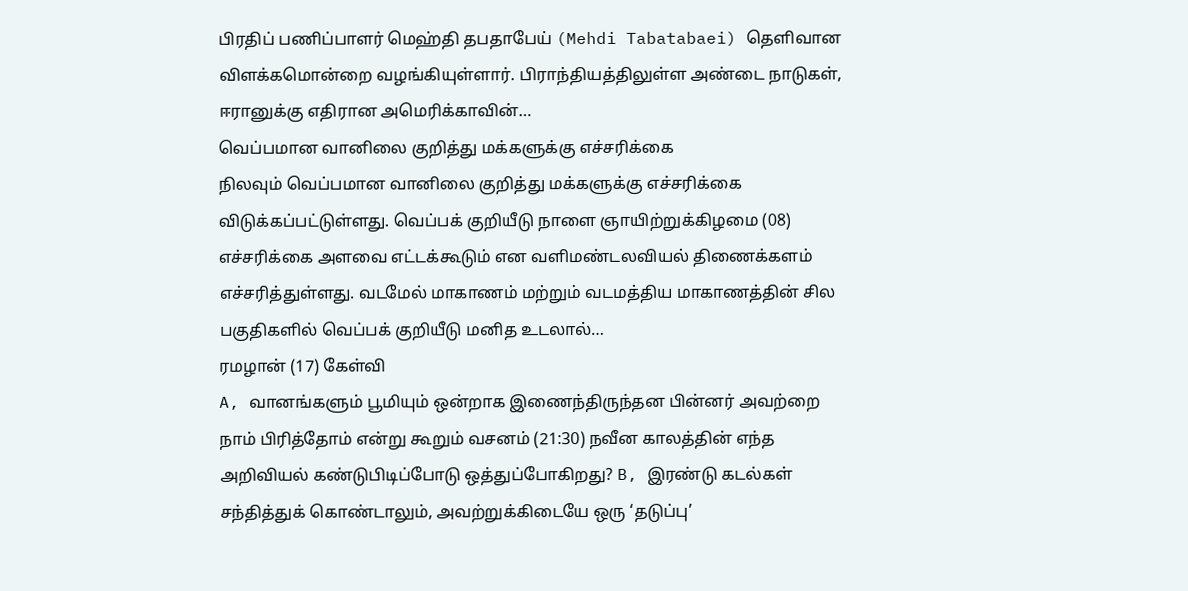பிரதிப் பணிப்பாளர் மெஹ்தி தபதாபேய் (Mehdi Tabatabaei) தெளிவான விளக்கமொன்றை வழங்கியுள்ளார். பிராந்தியத்திலுள்ள அண்டை நாடுகள், ஈரானுக்கு எதிரான அமெரிக்காவின்…
வெப்பமான வானிலை குறித்து மக்களுக்கு எச்சரிக்கை
நிலவும் வெப்பமான வானிலை குறித்து மக்களுக்கு எச்சரிக்கை விடுக்கப்பட்டுள்ளது. வெப்பக் குறியீடு நாளை ஞாயிற்றுக்கிழமை (08) எச்சரிக்கை அளவை எட்டக்கூடும் என வளிமண்டலவியல் திணைக்களம் எச்சரித்துள்ளது. வடமேல் மாகாணம் மற்றும் வடமத்திய மாகாணத்தின் சில பகுதிகளில் வெப்பக் குறியீடு மனித உடலால்…
ரமழான் (17) கேள்வி
A, வானங்களும் பூமியும் ஒன்றாக இணைந்திருந்தன பின்னர் அவற்றை நாம் பிரித்தோம் என்று கூறும் வசனம் (21:30) நவீன காலத்தின் எந்த அறிவியல் கண்டுபிடிப்போடு ஒத்துப்போகிறது? B, இரண்டு கடல்கள் சந்தித்துக் கொண்டாலும், அவற்றுக்கிடையே ஒரு ‘தடுப்பு’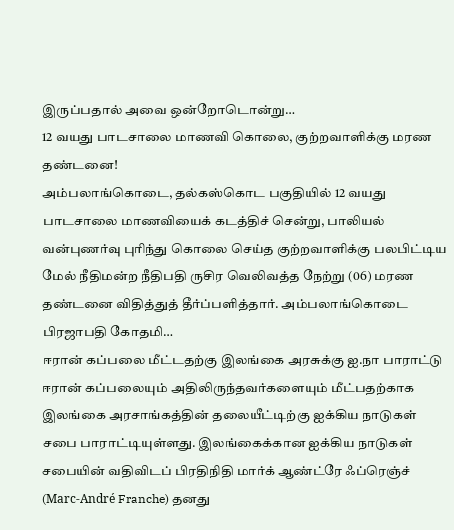இருப்பதால் அவை ஒன்றோடொன்று…
12 வயது பாடசாலை மாணவி கொலை, குற்றவாளிக்கு மரண தண்டனை!
அம்பலாங்கொடை, தல்கஸ்கொட பகுதியில் 12 வயது பாடசாலை மாணவியைக் கடத்திச் சென்று, பாலியல் வன்புணர்வு புரிந்து கொலை செய்த குற்றவாளிக்கு பலபிட்டிய மேல் நீதிமன்ற நீதிபதி ருசிர வெலிவத்த நேற்று (06) மரண தண்டனை விதித்துத் தீர்ப்பளித்தார். அம்பலாங்கொடை பிரஜாபதி கோதமி…
ஈரான் கப்பலை மீட்டதற்கு இலங்கை அரசுக்கு ஐ.நா பாராட்டு
ஈரான் கப்பலையும் அதிலிருந்தவர்களையும் மீட்பதற்காக இலங்கை அரசாங்கத்தின் தலையீட்டிற்கு ஐக்கிய நாடுகள் சபை பாராட்டியுள்ளது. இலங்கைக்கான ஐக்கிய நாடுகள் சபையின் வதிவிடப் பிரதிநிதி மார்க் ஆண்ட்ரே ஃப்ரெஞ்ச் (Marc-André Franche) தனது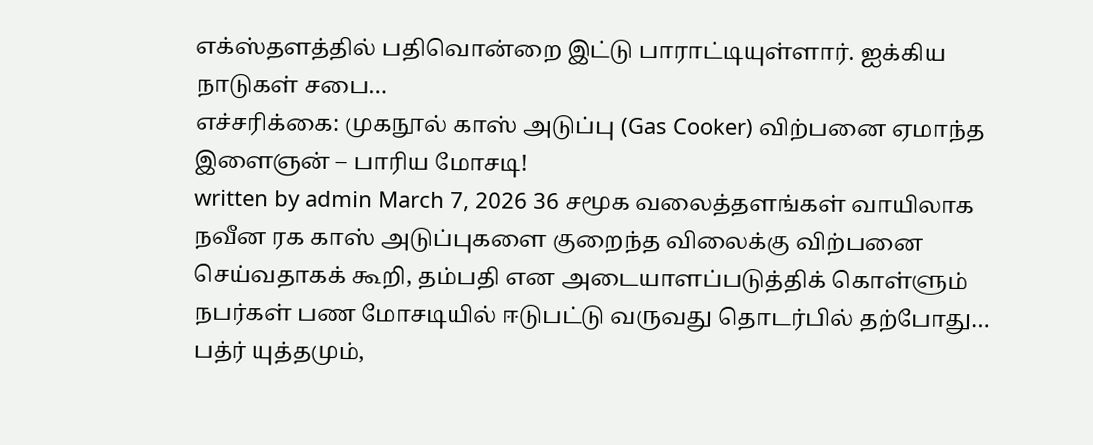எக்ஸ்தளத்தில் பதிவொன்றை இட்டு பாராட்டியுள்ளார். ஐக்கிய நாடுகள் சபை…
எச்சரிக்கை: முகநூல் காஸ் அடுப்பு (Gas Cooker) விற்பனை ஏமாந்த இளைஞன் – பாரிய மோசடி!
written by admin March 7, 2026 36 சமூக வலைத்தளங்கள் வாயிலாக நவீன ரக காஸ் அடுப்புகளை குறைந்த விலைக்கு விற்பனை செய்வதாகக் கூறி, தம்பதி என அடையாளப்படுத்திக் கொள்ளும் நபர்கள் பண மோசடியில் ஈடுபட்டு வருவது தொடர்பில் தற்போது…
பத்ர் யுத்தமும்,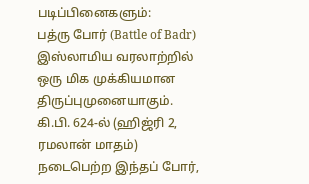படிப்பினைகளும்:
பத்ரு போர் (Battle of Badr) இஸ்லாமிய வரலாற்றில் ஒரு மிக முக்கியமான திருப்புமுனையாகும். கி.பி. 624-ல் (ஹிஜ்ரி 2, ரமலான் மாதம்) நடைபெற்ற இந்தப் போர்,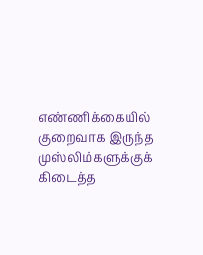எண்ணிக்கையில் குறைவாக இருந்த முஸ்லிம்களுக்குக் கிடைத்த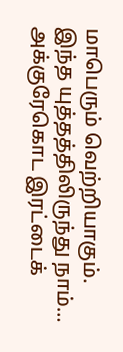மாபெரும் வெற்றியாகும். இந்த யுத்தத்திலிருந்து நாம்…
அக்குரேகொட இரட்டைக்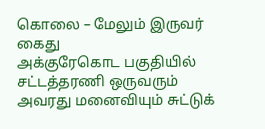கொலை – மேலும் இருவர் கைது
அக்குரேகொட பகுதியில் சட்டத்தரணி ஒருவரும் அவரது மனைவியும் சுட்டுக்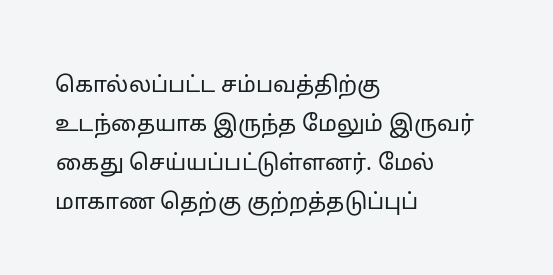கொல்லப்பட்ட சம்பவத்திற்கு உடந்தையாக இருந்த மேலும் இருவர் கைது செய்யப்பட்டுள்ளனர். மேல் மாகாண தெற்கு குற்றத்தடுப்புப்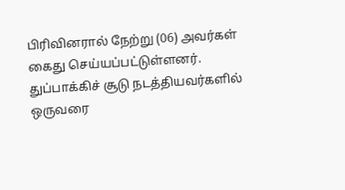பிரிவினரால் நேற்று (06) அவர்கள் கைது செய்யப்பட்டுள்ளனர். துப்பாக்கிச் சூடு நடத்தியவர்களில் ஒருவரை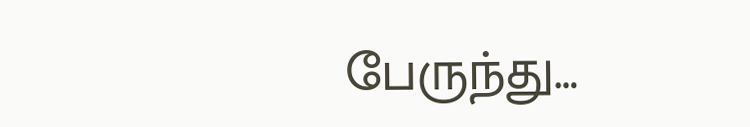பேருந்து…